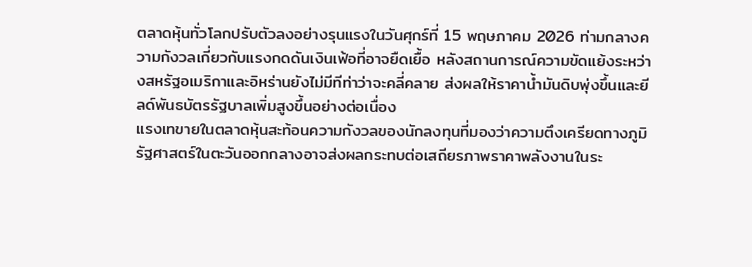ตลาดหุ้นทั่วโลกปรับตัวลงอย่างรุนแรงในวันศุกร์ที่ 15 พฤษภาคม 2026 ท่ามกลางความกังวลเกี่ยวกับแรงกดดันเงินเฟ้อที่อาจยืดเยื้อ หลังสถานการณ์ความขัดแย้งระหว่างสหรัฐอเมริกาและอิหร่านยังไม่มีทีท่าว่าจะคลี่คลาย ส่งผลให้ราคาน้ำมันดิบพุ่งขึ้นและยีลด์พันธบัตรรัฐบาลเพิ่มสูงขึ้นอย่างต่อเนื่อง
แรงเทขายในตลาดหุ้นสะท้อนความกังวลของนักลงทุนที่มองว่าความตึงเครียดทางภูมิรัฐศาสตร์ในตะวันออกกลางอาจส่งผลกระทบต่อเสถียรภาพราคาพลังงานในระ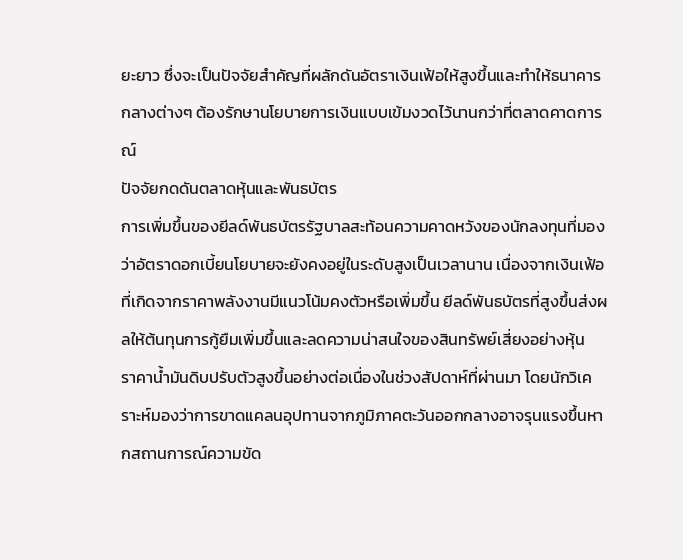ยะยาว ซึ่งจะเป็นปัจจัยสำคัญที่ผลักดันอัตราเงินเฟ้อให้สูงขึ้นและทำให้ธนาคารกลางต่างๆ ต้องรักษานโยบายการเงินแบบเข้มงวดไว้นานกว่าที่ตลาดคาดการณ์
ปัจจัยกดดันตลาดหุ้นและพันธบัตร
การเพิ่มขึ้นของยีลด์พันธบัตรรัฐบาลสะท้อนความคาดหวังของนักลงทุนที่มองว่าอัตราดอกเบี้ยนโยบายจะยังคงอยู่ในระดับสูงเป็นเวลานาน เนื่องจากเงินเฟ้อที่เกิดจากราคาพลังงานมีแนวโน้มคงตัวหรือเพิ่มขึ้น ยีลด์พันธบัตรที่สูงขึ้นส่งผลให้ต้นทุนการกู้ยืมเพิ่มขึ้นและลดความน่าสนใจของสินทรัพย์เสี่ยงอย่างหุ้น
ราคาน้ำมันดิบปรับตัวสูงขึ้นอย่างต่อเนื่องในช่วงสัปดาห์ที่ผ่านมา โดยนักวิเคราะห์มองว่าการขาดแคลนอุปทานจากภูมิภาคตะวันออกกลางอาจรุนแรงขึ้นหากสถานการณ์ความขัด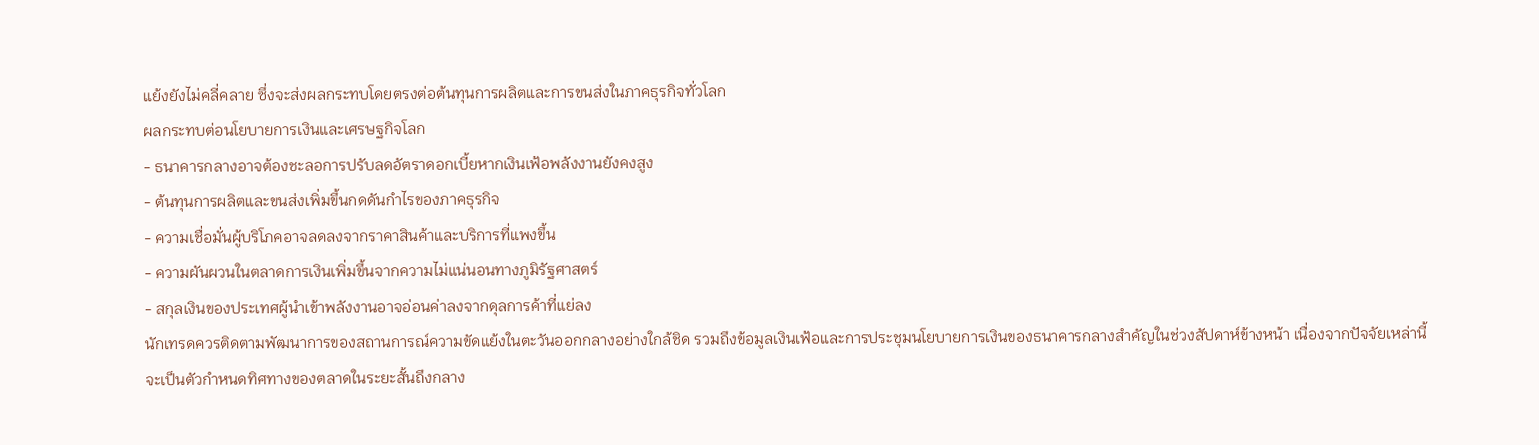แย้งยังไม่คลี่คลาย ซึ่งจะส่งผลกระทบโดยตรงต่อต้นทุนการผลิตและการขนส่งในภาคธุรกิจทั่วโลก
ผลกระทบต่อนโยบายการเงินและเศรษฐกิจโลก
- ธนาคารกลางอาจต้องชะลอการปรับลดอัตราดอกเบี้ยหากเงินเฟ้อพลังงานยังคงสูง
- ต้นทุนการผลิตและขนส่งเพิ่มขึ้นกดดันกำไรของภาคธุรกิจ
- ความเชื่อมั่นผู้บริโภคอาจลดลงจากราคาสินค้าและบริการที่แพงขึ้น
- ความผันผวนในตลาดการเงินเพิ่มขึ้นจากความไม่แน่นอนทางภูมิรัฐศาสตร์
- สกุลเงินของประเทศผู้นำเข้าพลังงานอาจอ่อนค่าลงจากดุลการค้าที่แย่ลง
นักเทรดควรติดตามพัฒนาการของสถานการณ์ความขัดแย้งในตะวันออกกลางอย่างใกล้ชิด รวมถึงข้อมูลเงินเฟ้อและการประชุมนโยบายการเงินของธนาคารกลางสำคัญในช่วงสัปดาห์ข้างหน้า เนื่องจากปัจจัยเหล่านี้จะเป็นตัวกำหนดทิศทางของตลาดในระยะสั้นถึงกลาง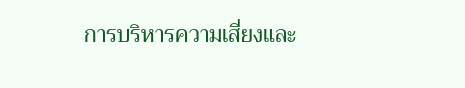การบริหารความเสี่ยงและ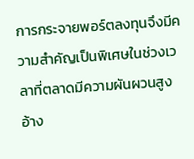การกระจายพอร์ตลงทุนจึงมีความสำคัญเป็นพิเศษในช่วงเวลาที่ตลาดมีความผันผวนสูง
อ้าง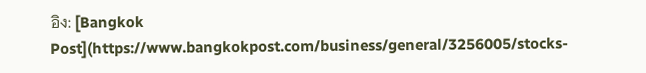อิง: [Bangkok Post](https://www.bangkokpost.com/business/general/3256005/stocks-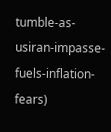tumble-as-usiran-impasse-fuels-inflation-fears)